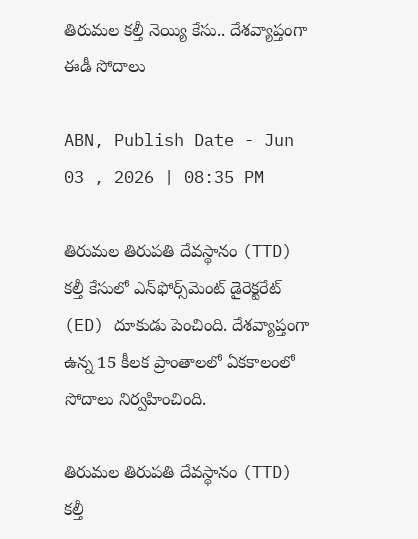తిరుమల కల్తీ నెయ్యి కేసు.. దేశవ్యాప్తంగా ఈడీ సోదాలు

ABN, Publish Date - Jun 03 , 2026 | 08:35 PM

తిరుమల తిరుపతి దేవస్థానం (TTD) కల్తీ కేసులో ఎన్‌ఫోర్స్‌మెంట్ డైరెక్టరేట్ (ED) దూకుడు పెంచింది. దేశవ్యాప్తంగా ఉన్న 15 కీలక ప్రాంతాలలో ఏకకాలంలో సోదాలు నిర్వహించింది.

తిరుమల తిరుపతి దేవస్థానం (TTD) కల్తీ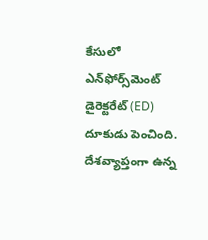కేసులో ఎన్‌ఫోర్స్‌మెంట్ డైరెక్టరేట్ (ED) దూకుడు పెంచింది. దేశవ్యాప్తంగా ఉన్న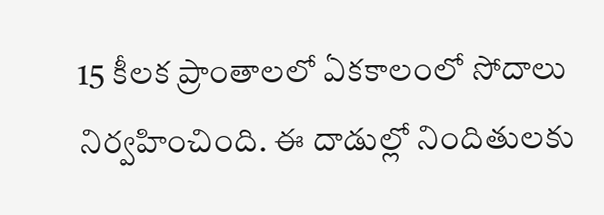15 కీలక ప్రాంతాలలో ఏకకాలంలో సోదాలు నిర్వహించింది. ఈ దాడుల్లో నిందితులకు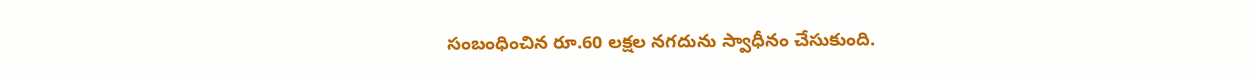సంబంధించిన రూ.60 లక్షల నగదును స్వాధీనం చేసుకుంది.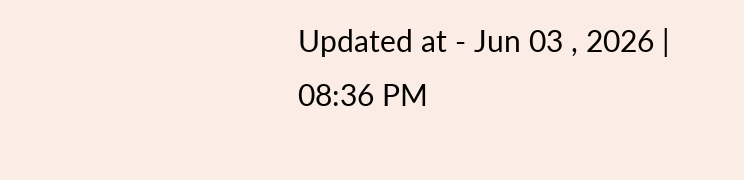Updated at - Jun 03 , 2026 | 08:36 PM